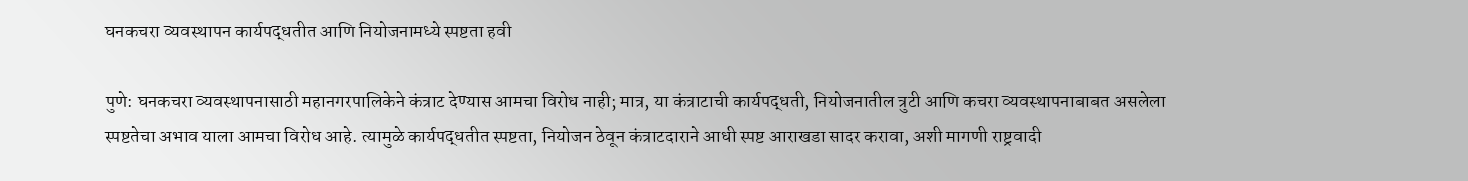घनकचरा व्यवस्थापन कार्यपद्धतीत आणि नियोजनामध्ये स्पष्टता हवी

पुणे: घनकचरा व्यवस्थापनासाठी महानगरपालिकेने कंत्राट देण्यास आमचा विरोध नाही; मात्र, या कंत्राटाची कार्यपद्धती, नियोजनातील त्रुटी आणि कचरा व्यवस्थापनाबाबत असलेला स्पष्टतेचा अभाव याला आमचा विरोध आहे. त्यामुळे कार्यपद्धतीत स्पष्टता, नियोजन ठेवून कंत्राटदाराने आधी स्पष्ट आराखडा सादर करावा, अशी मागणी राष्ट्रवादी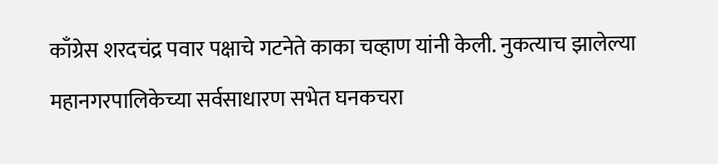काँग्रेस शरदचंद्र पवार पक्षाचे गटनेते काका चव्हाण यांनी केली. नुकत्याच झालेल्या महानगरपालिकेच्या सर्वसाधारण सभेत घनकचरा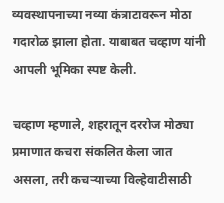व्यवस्थापनाच्या नव्या कंत्राटावरून मोठा गदारोळ झाला होता. याबाबत चव्हाण यांनी आपली भूमिका स्पष्ट केली.

चव्हाण म्हणाले, शहरातून दररोज मोठ्या प्रमाणात कचरा संकलित केला जात असला, तरी कचर्‍याच्या विल्हेवाटीसाठी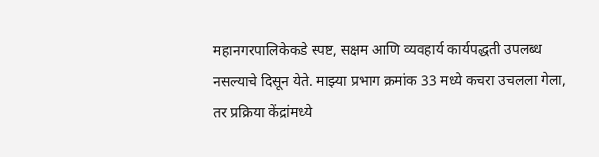महानगरपालिकेकडे स्पष्ट, सक्षम आणि व्यवहार्य कार्यपद्धती उपलब्ध नसल्याचे दिसून येते. माझ्या प्रभाग क्रमांक 33 मध्ये कचरा उचलला गेला, तर प्रक्रिया केंद्रांमध्ये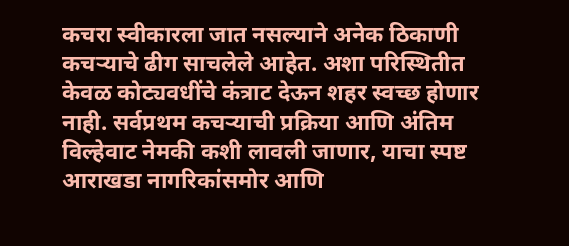कचरा स्वीकारला जात नसल्याने अनेक ठिकाणी कचर्‍याचे ढीग साचलेले आहेत. अशा परिस्थितीत केवळ कोट्यवधींचे कंत्राट देऊन शहर स्वच्छ होणार नाही. सर्वप्रथम कचर्‍याची प्रक्रिया आणि अंतिम विल्हेवाट नेमकी कशी लावली जाणार, याचा स्पष्ट आराखडा नागरिकांसमोर आणि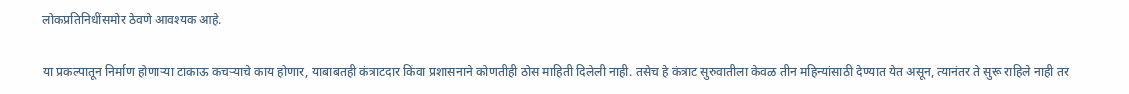लोकप्रतिनिधींसमोर ठेवणे आवश्यक आहे.

या प्रकल्पातून निर्माण होणार्‍या टाकाऊ कचर्‍याचे काय होणार, याबाबतही कंत्राटदार किंवा प्रशासनाने कोणतीही ठोस माहिती दिलेली नाही. तसेच हे कंत्राट सुरुवातीला केवळ तीन महिन्यांसाठी देण्यात येत असून, त्यानंतर ते सुरू राहिले नाही तर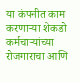या कंपनीत काम करणार्‍या शेकडो कर्मचार्‍यांच्या रोजगाराचा आणि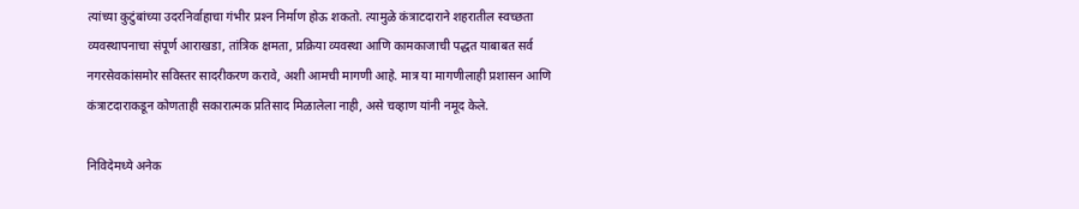त्यांच्या कुटुंबांच्या उदरनिर्वाहाचा गंभीर प्रश्‍न निर्माण होऊ शकतो. त्यामुळे कंत्राटदाराने शहरातील स्वच्छता व्यवस्थापनाचा संपूर्ण आराखडा, तांत्रिक क्षमता, प्रक्रिया व्यवस्था आणि कामकाजाची पद्धत याबाबत सर्व नगरसेवकांसमोर सविस्तर सादरीकरण करावे, अशी आमची मागणी आहे. मात्र या मागणीलाही प्रशासन आणि कंत्राटदाराकडून कोणताही सकारात्मक प्रतिसाद मिळालेला नाही, असे चव्हाण यांनी नमूद केले.

निविदेमध्ये अनेक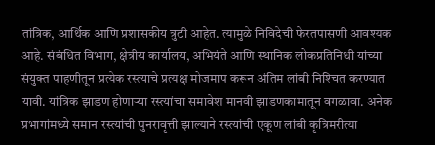तांत्रिक, आर्थिक आणि प्रशासकीय त्रुटी आहेत. त्यामुळे निविदेची फेरतपासणी आवश्यक आहे. संबंधित विभाग, क्षेत्रीय कार्यालय, अभियंते आणि स्थानिक लोकप्रतिनिधी यांच्या संयुक्त पाहणीतून प्रत्येक रस्त्याचे प्रत्यक्ष मोजमाप करून अंतिम लांबी निश्‍चित करण्यात यावी. यांत्रिक झाडण होणार्‍या रस्त्यांचा समावेश मानवी झाडणकामातून वगळावा. अनेक प्रभागांमध्ये समान रस्त्यांची पुनरावृत्ती झाल्याने रस्त्यांची एकूण लांबी कृत्रिमरीत्या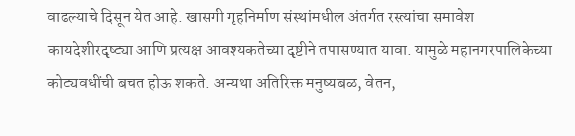वाढल्याचे दिसून येत आहे. खासगी गृहनिर्माण संस्थांमधील अंतर्गत रस्त्यांचा समावेश कायदेशीरदृष्ट्या आणि प्रत्यक्ष आवश्यकतेच्या दृष्टीने तपासण्यात यावा. यामुळे महानगरपालिकेच्या कोट्यवधींची बचत होऊ शकते. अन्यथा अतिरिक्त मनुष्यबळ, वेतन,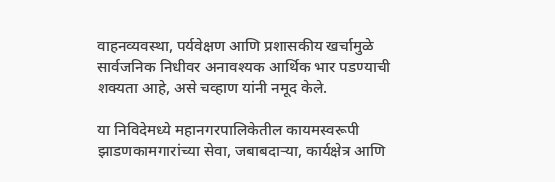वाहनव्यवस्था, पर्यवेक्षण आणि प्रशासकीय खर्चामुळे सार्वजनिक निधीवर अनावश्यक आर्थिक भार पडण्याची शक्यता आहे, असे चव्हाण यांनी नमूद केले.

या निविदेमध्ये महानगरपालिकेतील कायमस्वरूपी झाडणकामगारांच्या सेवा, जबाबदार्‍या, कार्यक्षेत्र आणि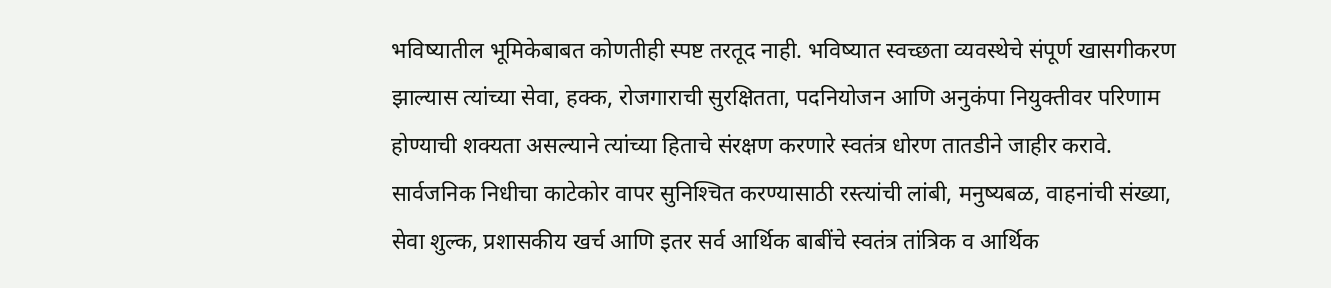भविष्यातील भूमिकेबाबत कोणतीही स्पष्ट तरतूद नाही. भविष्यात स्वच्छता व्यवस्थेचे संपूर्ण खासगीकरण झाल्यास त्यांच्या सेवा, हक्क, रोजगाराची सुरक्षितता, पदनियोजन आणि अनुकंपा नियुक्तीवर परिणाम होण्याची शक्यता असल्याने त्यांच्या हिताचे संरक्षण करणारे स्वतंत्र धोरण तातडीने जाहीर करावे. सार्वजनिक निधीचा काटेकोर वापर सुनिश्‍चित करण्यासाठी रस्त्यांची लांबी, मनुष्यबळ, वाहनांची संख्या, सेवा शुल्क, प्रशासकीय खर्च आणि इतर सर्व आर्थिक बाबींचे स्वतंत्र तांत्रिक व आर्थिक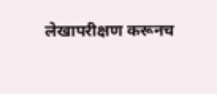लेखापरीक्षण करूनच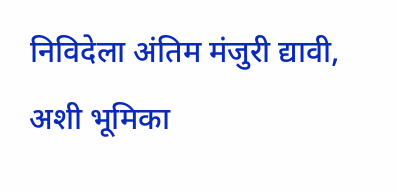निविदेला अंतिम मंजुरी द्यावी, अशी भूमिका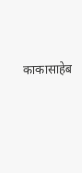काकासाहेब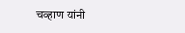चव्हाण यांनी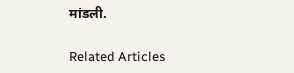मांडली.

Related Articles